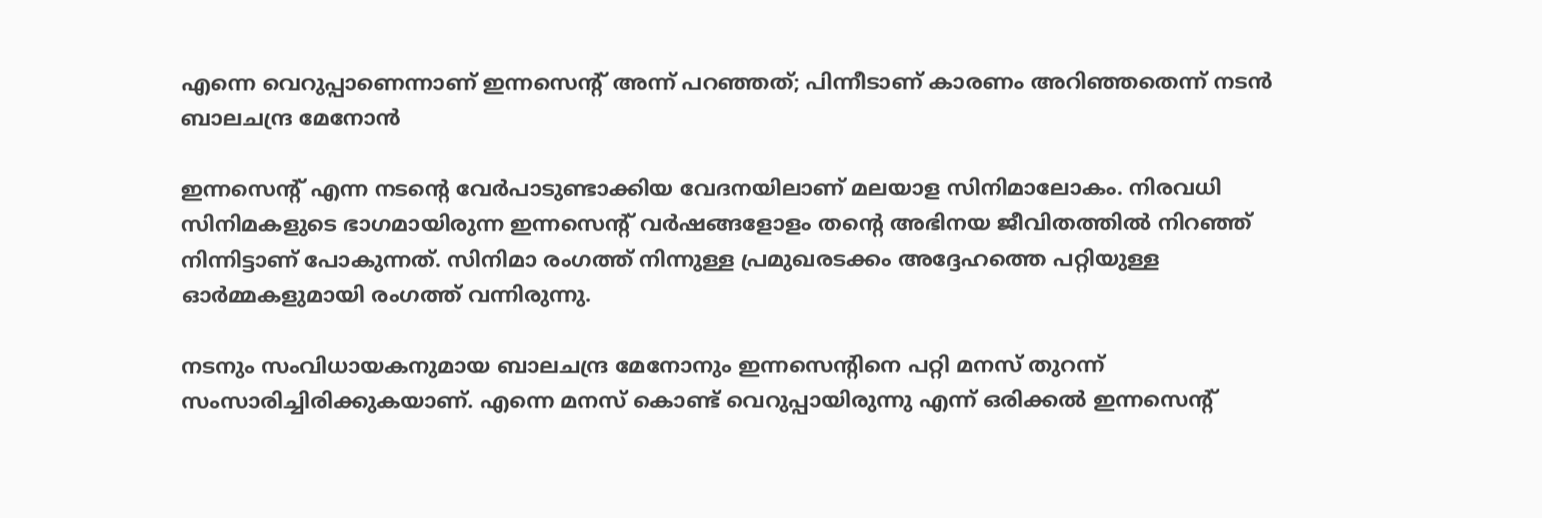എന്നെ വെറുപ്പാണെന്നാണ് ഇന്നസെന്റ് അന്ന് പറഞ്ഞത്; പിന്നീടാണ് കാരണം അറിഞ്ഞതെന്ന് നടന്‍ ബാലചന്ദ്ര മേനോന്‍

ഇന്നസെന്റ് എന്ന നടന്റെ വേര്‍പാടുണ്ടാക്കിയ വേദനയിലാണ് മലയാള സിനിമാലോകം. നിരവധി സിനിമകളുടെ ഭാഗമായിരുന്ന ഇന്നസെന്റ് വര്‍ഷങ്ങളോളം തന്റെ അഭിനയ ജീവിതത്തില്‍ നിറഞ്ഞ് നിന്നിട്ടാണ് പോകുന്നത്. സിനിമാ രംഗത്ത് നിന്നുള്ള പ്രമുഖരടക്കം അദ്ദേഹത്തെ പറ്റിയുള്ള ഓര്‍മ്മകളുമായി രംഗത്ത് വന്നിരുന്നു.

നടനും സംവിധായകനുമായ ബാലചന്ദ്ര മേനോനും ഇന്നസെന്റിനെ പറ്റി മനസ് തുറന്ന് സംസാരിച്ചിരിക്കുകയാണ്. എന്നെ മനസ് കൊണ്ട് വെറുപ്പായിരുന്നു എന്ന് ഒരിക്കല്‍ ഇന്നസെന്റ്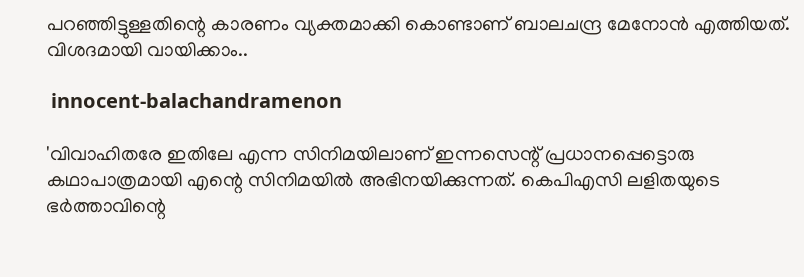പറഞ്ഞിട്ടുള്ളതിന്റെ കാരണം വ്യക്തമാക്കി കൊണ്ടാണ് ബാലചന്ദ്ര മേനോന്‍ എത്തിയത്. വിശദമായി വായിക്കാം..

 innocent-balachandramenon

'വിവാഹിതരേ ഇതിലേ എന്ന സിനിമയിലാണ് ഇന്നസെന്റ് പ്രധാനപ്പെട്ടൊരു കഥാപാത്രമായി എന്റെ സിനിമയില്‍ അഭിനയിക്കുന്നത്. കെപിഎസി ലളിതയുടെ ഭര്‍ത്താവിന്റെ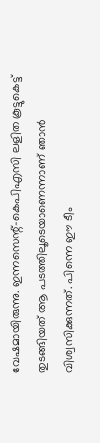വേഷമായിരുന്നു. ഇന്നസെന്റ്-കെപിഎസി ലളിത കൂട്ടുകെട്ട് തുടങ്ങിയത് ആ പടത്തിലൂടെയാണെന്നാണ് ഞാന്‍ വിശ്വസിക്കുന്നത്. പിന്നെ ഈ ടീം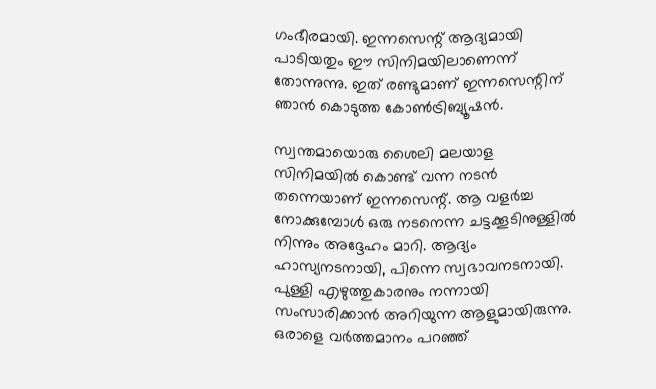ഗംഭീരമായി. ഇന്നസെന്റ് ആദ്യമായി പാടിയതും ഈ സിനിമയിലാണെന്ന് തോന്നുന്നു. ഇത് രണ്ടുമാണ് ഇന്നസെന്റിന് ഞാന്‍ കൊടുത്ത കോണ്‍ട്രിബ്യൂഷന്‍.

സ്വന്തമായൊരു ശൈലി മലയാള സിനിമയില്‍ കൊണ്ട് വന്ന നടന്‍ തന്നെയാണ് ഇന്നസെന്റ്. ആ വളര്‍ച്ച നോക്കുമ്പോള്‍ ഒരു നടനെന്ന ചട്ടക്കൂടിനുള്ളില്‍ നിന്നും അദ്ദേഹം മാറി. ആദ്യം ഹാസ്യനടനായി, പിന്നെ സ്വഭാവനടനായി. പുള്ളി എഴുത്തുകാരനും നന്നായി സംസാരിക്കാന്‍ അറിയുന്ന ആളുമായിരുന്നു. ഒരാളെ വര്‍ത്തമാനം പറഞ്ഞ്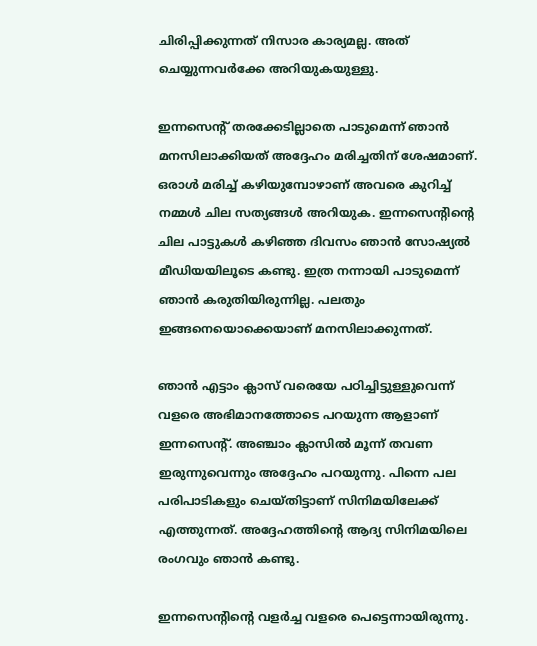ചിരിപ്പിക്കുന്നത് നിസാര കാര്യമല്ല. അത് ചെയ്യുന്നവര്‍ക്കേ അറിയുകയുള്ളു.

ഇന്നസെന്റ് തരക്കേടില്ലാതെ പാടുമെന്ന് ഞാന്‍ മനസിലാക്കിയത് അദ്ദേഹം മരിച്ചതിന് ശേഷമാണ്. ഒരാള്‍ മരിച്ച് കഴിയുമ്പോഴാണ് അവരെ കുറിച്ച് നമ്മള്‍ ചില സത്യങ്ങള്‍ അറിയുക. ഇന്നസെന്റിന്റെ ചില പാട്ടുകള്‍ കഴിഞ്ഞ ദിവസം ഞാന്‍ സോഷ്യല്‍ മീഡിയയിലൂടെ കണ്ടു. ഇത്ര നന്നായി പാടുമെന്ന് ഞാന്‍ കരുതിയിരുന്നില്ല. പലതും ഇങ്ങനെയൊക്കെയാണ് മനസിലാക്കുന്നത്.

ഞാന്‍ എട്ടാം ക്ലാസ് വരെയേ പഠിച്ചിട്ടുള്ളുവെന്ന് വളരെ അഭിമാനത്തോടെ പറയുന്ന ആളാണ് ഇന്നസെന്റ്. അഞ്ചാം ക്ലാസില്‍ മൂന്ന് തവണ ഇരുന്നുവെന്നും അദ്ദേഹം പറയുന്നു. പിന്നെ പല പരിപാടികളും ചെയ്തിട്ടാണ് സിനിമയിലേക്ക് എത്തുന്നത്. അദ്ദേഹത്തിന്റെ ആദ്യ സിനിമയിലെ രംഗവും ഞാന്‍ കണ്ടു.

ഇന്നസെന്റിന്റെ വളര്‍ച്ച വളരെ പെട്ടെന്നായിരുന്നു.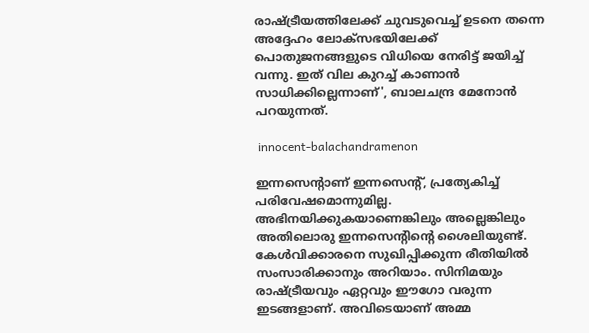രാഷ്ട്രീയത്തിലേക്ക് ചുവടുവെച്ച് ഉടനെ തന്നെ അദ്ദേഹം ലോക്‌സഭയിലേക്ക് പൊതുജനങ്ങളുടെ വിധിയെ നേരിട്ട് ജയിച്ച് വന്നു. ഇത് വില കുറച്ച് കാണാന്‍ സാധിക്കില്ലെന്നാണ്', ബാലചന്ദ്ര മേനോന്‍ പറയുന്നത്.

 innocent-balachandramenon

ഇന്നസെന്റാണ് ഇന്നസെന്റ്, പ്രത്യേകിച്ച് പരിവേഷമൊന്നുമില്ല. അഭിനയിക്കുകയാണെങ്കിലും അല്ലെങ്കിലും അതിലൊരു ഇന്നസെന്റിന്റെ ശൈലിയുണ്ട്. കേള്‍വിക്കാരനെ സുഖിപ്പിക്കുന്ന രീതിയില്‍ സംസാരിക്കാനും അറിയാം. സിനിമയും രാഷ്ട്രീയവും ഏറ്റവും ഈഗോ വരുന്ന ഇടങ്ങളാണ്. അവിടെയാണ് അമ്മ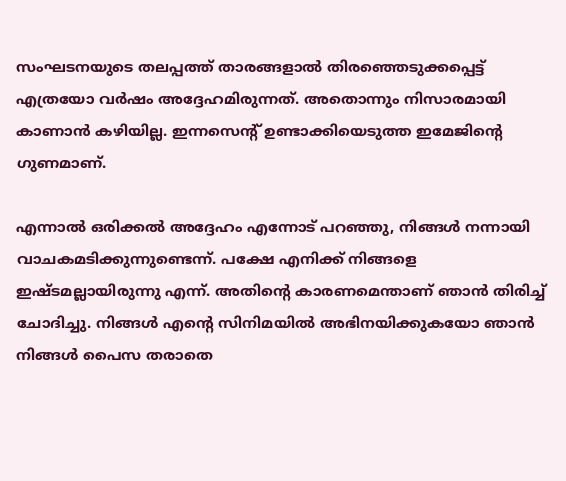സംഘടനയുടെ തലപ്പത്ത് താരങ്ങളാല്‍ തിരഞ്ഞെടുക്കപ്പെട്ട് എത്രയോ വര്‍ഷം അദ്ദേഹമിരുന്നത്. അതൊന്നും നിസാരമായി കാണാന്‍ കഴിയില്ല. ഇന്നസെന്റ് ഉണ്ടാക്കിയെടുത്ത ഇമേജിന്റെ ഗുണമാണ്.

എന്നാല്‍ ഒരിക്കല്‍ അദ്ദേഹം എന്നോട് പറഞ്ഞു, നിങ്ങള്‍ നന്നായി വാചകമടിക്കുന്നുണ്ടെന്ന്. പക്ഷേ എനിക്ക് നിങ്ങളെ ഇഷ്ടമല്ലായിരുന്നു എന്ന്. അതിന്റെ കാരണമെന്താണ് ഞാന്‍ തിരിച്ച് ചോദിച്ചു. നിങ്ങള്‍ എന്റെ സിനിമയില്‍ അഭിനയിക്കുകയോ ഞാന്‍ നിങ്ങള്‍ പൈസ തരാതെ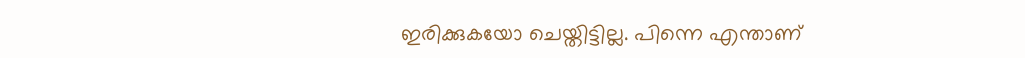ഇരിക്കുകയോ ചെയ്തിട്ടില്ല. പിന്നെ എന്താണ്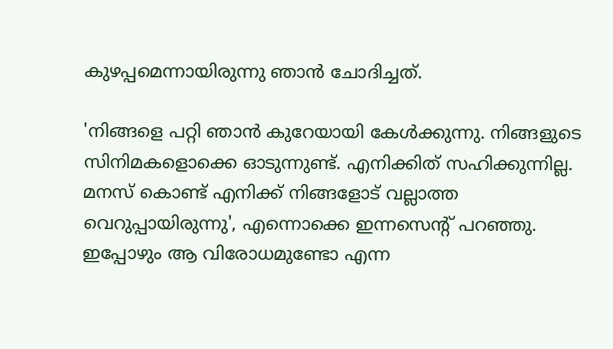കുഴപ്പമെന്നായിരുന്നു ഞാന്‍ ചോദിച്ചത്.

'നിങ്ങളെ പറ്റി ഞാന്‍ കുറേയായി കേള്‍ക്കുന്നു. നിങ്ങളുടെ സിനിമകളൊക്കെ ഓടുന്നുണ്ട്. എനിക്കിത് സഹിക്കുന്നില്ല. മനസ് കൊണ്ട് എനിക്ക് നിങ്ങളോട് വല്ലാത്ത വെറുപ്പായിരുന്നു', എന്നൊക്കെ ഇന്നസെന്റ് പറഞ്ഞു. ഇപ്പോഴും ആ വിരോധമുണ്ടോ എന്ന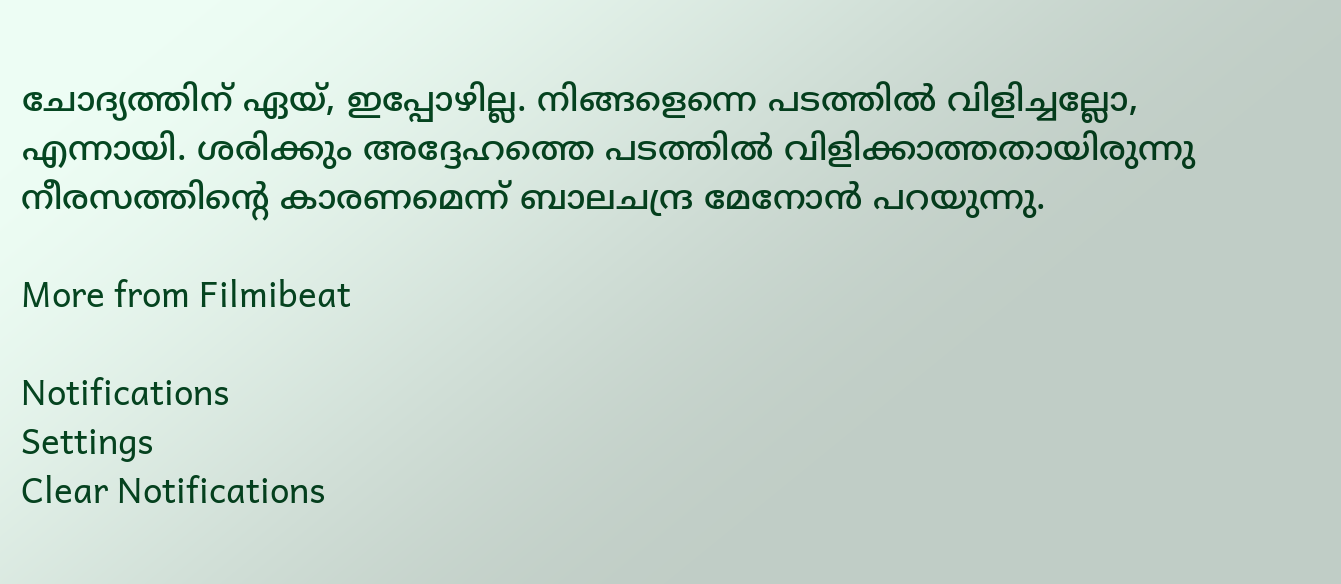ചോദ്യത്തിന് ഏയ്, ഇപ്പോഴില്ല. നിങ്ങളെന്നെ പടത്തില്‍ വിളിച്ചല്ലോ, എന്നായി. ശരിക്കും അദ്ദേഹത്തെ പടത്തില്‍ വിളിക്കാത്തതായിരുന്നു നീരസത്തിന്റെ കാരണമെന്ന് ബാലചന്ദ്ര മേനോന്‍ പറയുന്നു.

More from Filmibeat

Notifications
Settings
Clear Notifications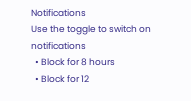Notifications
Use the toggle to switch on notifications
  • Block for 8 hours
  • Block for 12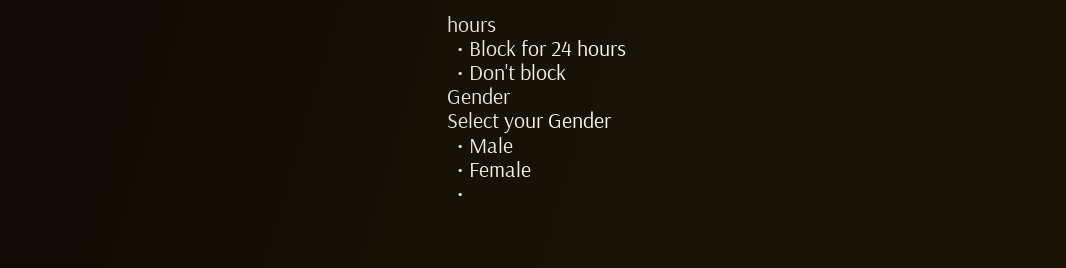hours
  • Block for 24 hours
  • Don't block
Gender
Select your Gender
  • Male
  • Female
  •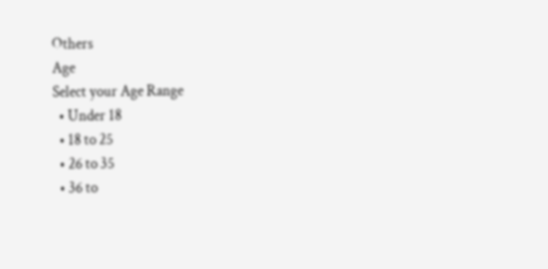Others
Age
Select your Age Range
  • Under 18
  • 18 to 25
  • 26 to 35
  • 36 to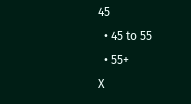45
  • 45 to 55
  • 55+
X